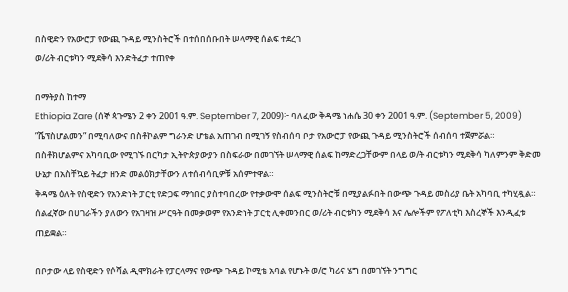በስዊድን የአውሮፓ የውጪ ጉዳይ ሚንስትሮች በተሰበሰቡበት ሠላማዊ ሰልፍ ተደረገ
ወ/ሪት ብርቱካን ሚደቅሳ እንድትፈታ ተጠየቀ

በማትያስ ከተማ
Ethiopia Zare (ሰኞ ጳጉሜን 2 ቀን 2001 ዓ.ም. September 7, 2009)፦ ባለፈው ቅዳሜ ነሐሴ 30 ቀን 2001 ዓ.ም. (September 5, 2009) ”ሼፕስሆልመን” በሚባለውና በስቶኮልም ግራንድ ሆቴል አጠገብ በሚገኝ የስብሰባ ቦታ የአውሮፓ የውጪ ጉዳይ ሚንስትሮች ሰብሰባ ተጀምሯል። በስቶክሆልምና አካባቢው የሚገኙ በርካታ ኢትዮጵያውያን በስፍራው በመገኘት ሠላማዊ ሰልፍ ከማድረጋቸውም በላይ ወ/ት ብርቱካን ሚደቅሳ ካለምንም ቅድመ ሁኔታ በአስቸኳይ ትፈታ ዘንድ መልዕክታቸውን ለተሰብሳቢዎቹ አሰምተዋል።
ቅዳሜ ዕለት የስዊድን የአንድነት ፓርቲ የድጋፍ ማኅበር ያስተባበረው የተቃውሞ ሰልፍ ሚንስትሮቹ በሚያልፉበት በውጭ ጉዳይ መስሪያ ቤት አካባቢ ተካሂዷል። ሰልፈኛው በሀገራችን ያለውን የአገዛዝ ሥርዓት በመቃወም የአንድነት ፓርቲ ሊቀመንበር ወ/ሪት ብርቱካን ሚደቅሳ እና ሌሎችም የፖለቲካ እስረኞች እንዲፈቱ ጠይቋል።

በቦታው ላይ የስዊድን የሶሻል ዲሞክራት የፓርላማና የውጭ ጉዳይ ኮሚቴ አባል የሆኑት ወ/ሮ ካሪና ሄግ በመገኘት ንግግር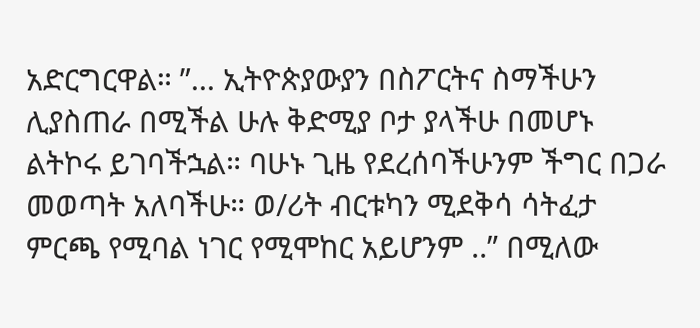አድርግርዋል። ”... ኢትዮጵያውያን በስፖርትና ስማችሁን ሊያስጠራ በሚችል ሁሉ ቅድሚያ ቦታ ያላችሁ በመሆኑ ልትኮሩ ይገባችኋል። ባሁኑ ጊዜ የደረሰባችሁንም ችግር በጋራ መወጣት አለባችሁ። ወ/ሪት ብርቱካን ሚደቅሳ ሳትፈታ ምርጫ የሚባል ነገር የሚሞከር አይሆንም ..” በሚለው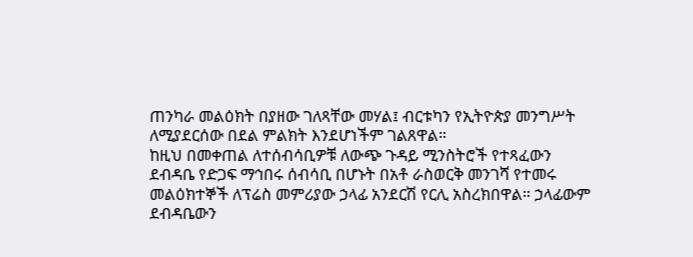ጠንካራ መልዕክት በያዘው ገለጻቸው መሃል፤ ብርቱካን የኢትዮጵያ መንግሥት ለሚያደርሰው በደል ምልክት እንደሆነችም ገልጸዋል።
ከዚህ በመቀጠል ለተሰብሳቢዎቹ ለውጭ ጉዳይ ሚንስትሮች የተጻፈውን ደብዳቤ የድጋፍ ማኅበሩ ሰብሳቢ በሆኑት በአቶ ራስወርቅ መንገሻ የተመሩ መልዕክተኞች ለፕሬስ መምሪያው ኃላፊ አንደርሽ የርሊ አስረክበዋል። ኃላፊውም ደብዳቤውን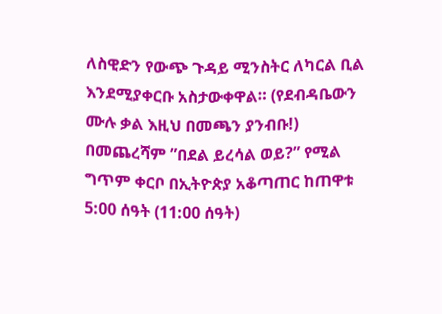ለስዊድን የውጭ ጉዳይ ሚንስትር ለካርል ቢል እንደሚያቀርቡ አስታውቀዋል። (የደብዳቤውን ሙሉ ቃል እዚህ በመጫን ያንብቡ!)
በመጨረሻም ”በደል ይረሳል ወይ?” የሚል ግጥም ቀርቦ በኢትዮጵያ አቆጣጠር ከጠዋቱ 5:00 ሰዓት (11:00 ሰዓት)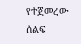የተጀመረው ሰልፍ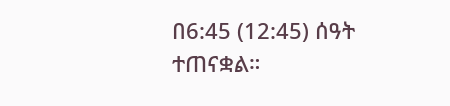በ6:45 (12:45) ሰዓት ተጠናቋል።